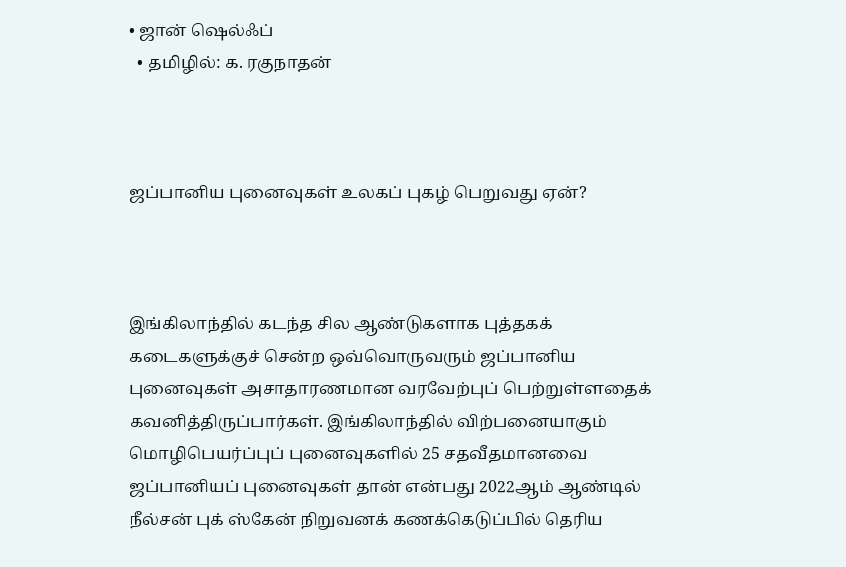• ஜான் ஷெல்ஃப்
  • தமிழில்: க. ரகுநாதன்



ஜப்பானிய புனைவுகள் உலகப் புகழ் பெறுவது ஏன்?



இங்கிலாந்தில் கடந்த சில ஆண்டுகளாக புத்தகக் கடைகளுக்குச் சென்ற ஒவ்வொருவரும் ஜப்பானிய புனைவுகள் அசாதாரணமான வரவேற்புப் பெற்றுள்ளதைக் கவனித்திருப்பார்கள். இங்கிலாந்தில் விற்பனையாகும் மொழிபெயர்ப்புப் புனைவுகளில் 25 சதவீதமானவை ஜப்பானியப் புனைவுகள் தான் என்பது 2022ஆம் ஆண்டில் நீல்சன் புக் ஸ்கேன் நிறுவனக் கணக்கெடுப்பில் தெரிய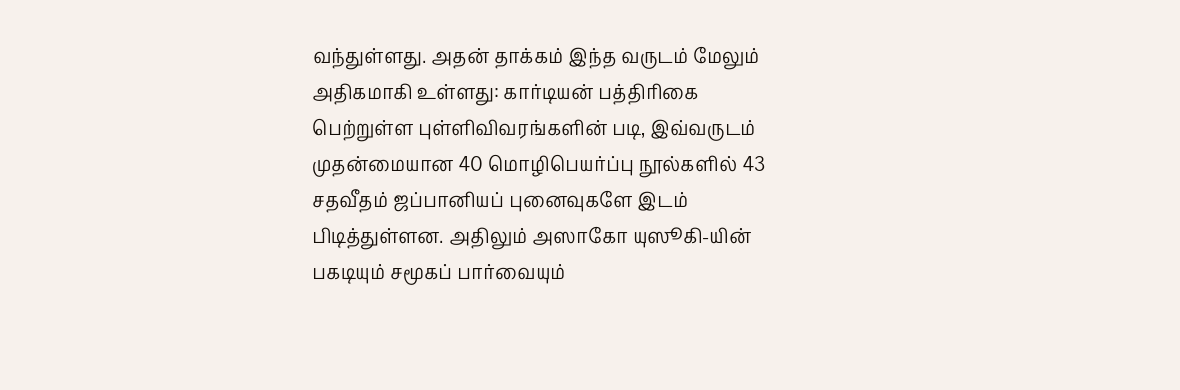வந்துள்ளது. அதன் தாக்கம் இந்த வருடம் மேலும் அதிகமாகி உள்ளது: கார்டியன் பத்திரிகை பெற்றுள்ள புள்ளிவிவரங்களின் படி, இவ்வருடம் முதன்மையான 40 மொழிபெயர்ப்பு நூல்களில் 43 சதவீதம் ஜப்பானியப் புனைவுகளே இடம் பிடித்துள்ளன. அதிலும் அஸாகோ யுஸூகி-யின் பகடியும் சமூகப் பார்வையும்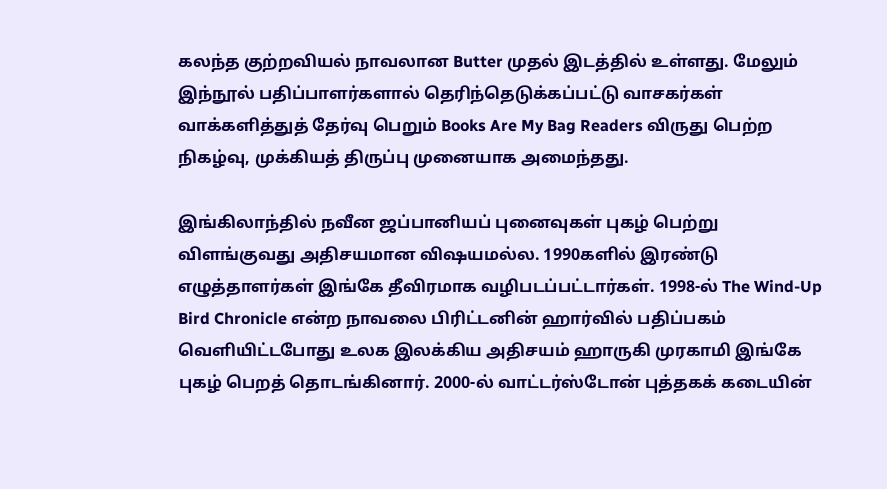கலந்த குற்றவியல் நாவலான Butter முதல் இடத்தில் உள்ளது. மேலும் இந்நூல் பதிப்பாளர்களால் தெரிந்தெடுக்கப்பட்டு வாசகர்கள் வாக்களித்துத் தேர்வு பெறும் Books Are My Bag Readers விருது பெற்ற நிகழ்வு, முக்கியத் திருப்பு முனையாக அமைந்தது.

இங்கிலாந்தில் நவீன ஜப்பானியப் புனைவுகள் புகழ் பெற்று விளங்குவது அதிசயமான விஷயமல்ல. 1990களில் இரண்டு எழுத்தாளர்கள் இங்கே தீவிரமாக வழிபடப்பட்டார்கள். 1998-ல் The Wind-Up Bird Chronicle என்ற நாவலை பிரிட்டனின் ஹார்வில் பதிப்பகம் வெளியிட்டபோது உலக இலக்கிய அதிசயம் ஹாருகி முரகாமி இங்கே புகழ் பெறத் தொடங்கினார். 2000-ல் வாட்டர்ஸ்டோன் புத்தகக் கடையின்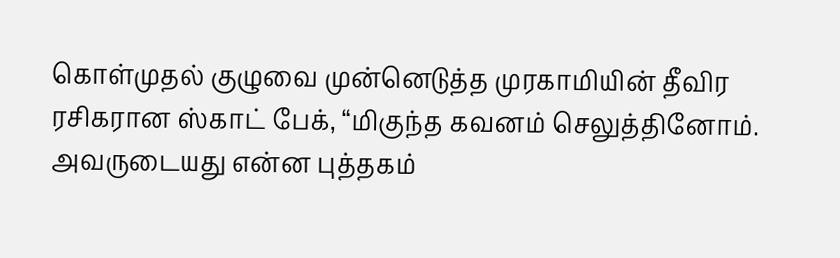கொள்முதல் குழுவை முன்னெடுத்த முரகாமியின் தீவிர ரசிகரான ஸ்காட் பேக், “மிகுந்த கவனம் செலுத்தினோம். அவருடையது என்ன புத்தகம்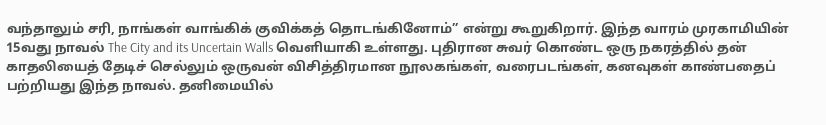வந்தாலும் சரி, நாங்கள் வாங்கிக் குவிக்கத் தொடங்கினோம்” என்று கூறுகிறார். இந்த வாரம் முரகாமியின் 15வது நாவல் The City and its Uncertain Walls வெளியாகி உள்ளது. புதிரான சுவர் கொண்ட ஒரு நகரத்தில் தன் காதலியைத் தேடிச் செல்லும் ஒருவன் விசித்திரமான நூலகங்கள், வரைபடங்கள், கனவுகள் காண்பதைப் பற்றியது இந்த நாவல். தனிமையில்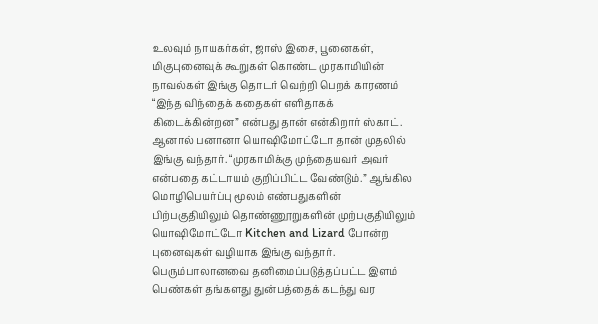உலவும் நாயகர்கள், ஜாஸ் இசை, பூனைகள், மிகுபுனைவுக் கூறுகள் கொண்ட முரகாமியின் நாவல்கள் இங்கு தொடர் வெற்றி பெறக் காரணம்  “இந்த விந்தைக் கதைகள் எளிதாகக்  கிடைக்கின்றன” என்பது தான் என்கிறார் ஸ்காட். ஆனால் பனானா யொஷிமோட்டோ தான் முதலில் இங்கு வந்தார். “முரகாமிக்கு முந்தையவர் அவர் என்பதை கட்டாயம் குறிப்பிட்ட வேண்டும்.” ஆங்கில மொழிபெயர்ப்பு மூலம் எண்பதுகளின் பிற்பகுதியிலும் தொண்ணூறுகளின் முற்பகுதியிலும் யொஷிமோட்டோ Kitchen and Lizard போன்ற புனைவுகள் வழியாக இங்கு வந்தார்.  பெரும்பாலானவை தனிமைப்படுத்தப்பட்ட இளம் பெண்கள் தங்களது துன்பத்தைக் கடந்து வர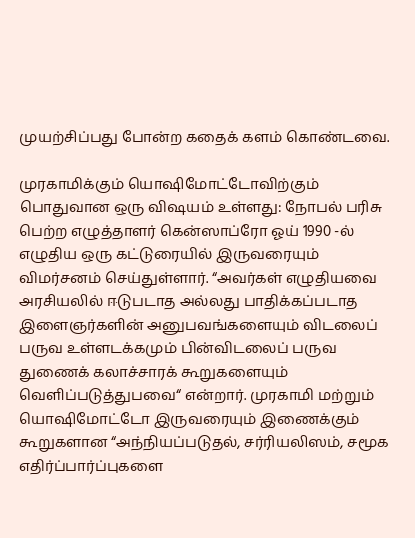முயற்சிப்பது போன்ற கதைக் களம் கொண்டவை.

முரகாமிக்கும் யொஷிமோட்டோவிற்கும் பொதுவான ஒரு விஷயம் உள்ளது: நோபல் பரிசு பெற்ற எழுத்தாளர் கென்ஸாப்ரோ ஓய் 1990 -ல் எழுதிய ஒரு கட்டுரையில் இருவரையும் விமர்சனம் செய்துள்ளார். “அவர்கள் எழுதியவை அரசியலில் ஈடுபடாத அல்லது பாதிக்கப்படாத இளைஞர்களின் அனுபவங்களையும் விடலைப் பருவ உள்ளடக்கமும் பின்விடலைப் பருவ துணைக் கலாச்சாரக் கூறுகளையும் வெளிப்படுத்துபவை“ என்றார். முரகாமி மற்றும் யொஷிமோட்டோ இருவரையும் இணைக்கும் கூறுகளான “அந்நியப்படுதல், சர்ரியலிஸம், சமூக எதிர்ப்பார்ப்புகளை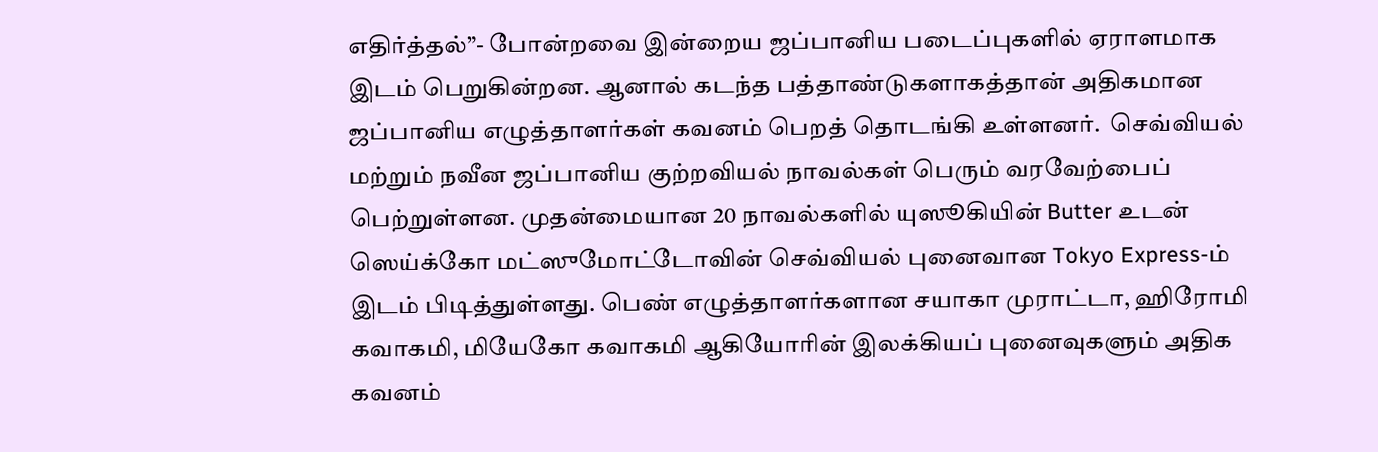எதிர்த்தல்”- போன்றவை இன்றைய ஜப்பானிய படைப்புகளில் ஏராளமாக இடம் பெறுகின்றன. ஆனால் கடந்த பத்தாண்டுகளாகத்தான் அதிகமான ஜப்பானிய எழுத்தாளர்கள் கவனம் பெறத் தொடங்கி உள்ளனர்.  செவ்வியல் மற்றும் நவீன ஜப்பானிய குற்றவியல் நாவல்கள் பெரும் வரவேற்பைப் பெற்றுள்ளன. முதன்மையான 20 நாவல்களில் யுஸூகியின் Butter உடன் ஸெய்க்கோ மட்ஸுமோட்டோவின் செவ்வியல் புனைவான Tokyo Express-ம் இடம் பிடித்துள்ளது. பெண் எழுத்தாளர்களான சயாகா முராட்டா, ஹிரோமி கவாகமி, மியேகோ கவாகமி ஆகியோரின் இலக்கியப் புனைவுகளும் அதிக கவனம்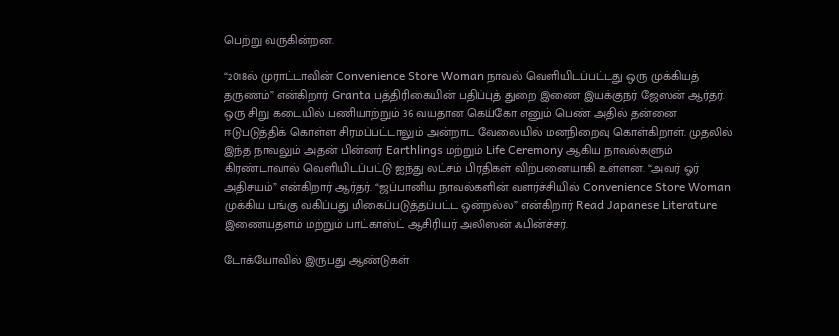பெற்று வருகின்றன.

“2018ல் முராட்டாவின் Convenience Store Woman நாவல் வெளியிடப்பட்டது ஒரு முக்கியத் தருணம்” என்கிறார் Granta பத்திரிகையின் பதிப்புத் துறை இணை இயக்குநர் ஜேஸன் ஆர்தர். ஒரு சிறு கடையில் பணியாற்றும் 36 வயதான கெய்கோ எனும் பெண் அதில் தன்னை ஈடுபடுத்திக் கொள்ள சிரமப்பட்டாலும் அன்றாட வேலையில் மனநிறைவு கொள்கிறாள். முதலில் இந்த நாவலும் அதன் பின்னர் Earthlings மற்றும் Life Ceremony ஆகிய நாவல்களும் கிரண்டாவால் வெளியிடப்பட்டு ஐந்து லட்சம் பிரதிகள் விற்பனையாகி உள்ளன. “அவர் ஓர் அதிசயம்” என்கிறார் ஆர்தர். “ஜப்பானிய நாவல்களின் வளர்ச்சியில் Convenience Store Woman முக்கிய பங்கு வகிப்பது மிகைப்படுத்தப்பட்ட ஒன்றல்ல” என்கிறார் Read Japanese Literature இணையதளம் மற்றும் பாட்காஸ்ட் ஆசிரியர் அலிஸன் ஃபின்ச்சர்.

டோக்யோவில் இருபது ஆண்டுகள்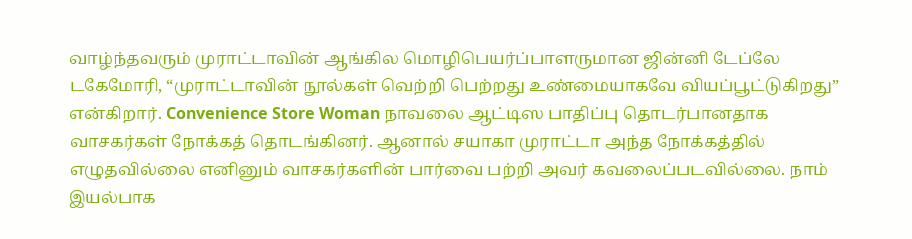வாழ்ந்தவரும் முராட்டாவின் ஆங்கில மொழிபெயர்ப்பாளருமான ஜின்னி டேப்லே டகேமோரி, “முராட்டாவின் நூல்கள் வெற்றி பெற்றது உண்மையாகவே வியப்பூட்டுகிறது” என்கிறார். Convenience Store Woman நாவலை ஆட்டிஸ பாதிப்பு தொடர்பானதாக வாசகர்கள் நோக்கத் தொடங்கினர். ஆனால் சயாகா முராட்டா அந்த நோக்கத்தில் எழுதவில்லை எனினும் வாசகர்களின் பார்வை பற்றி அவர் கவலைப்படவில்லை. நாம் இயல்பாக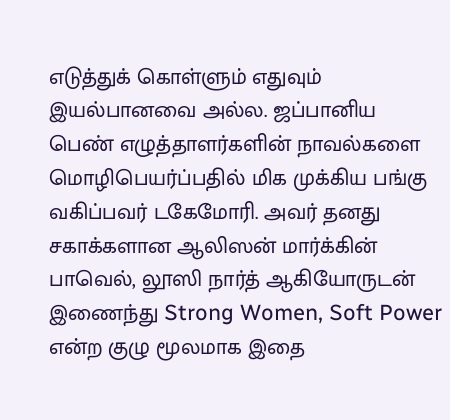எடுத்துக் கொள்ளும் எதுவும் இயல்பானவை அல்ல. ஜப்பானிய பெண் எழுத்தாளர்களின் நாவல்களை மொழிபெயர்ப்பதில் மிக முக்கிய பங்கு வகிப்பவர் டகேமோரி. அவர் தனது சகாக்களான ஆலிஸன் மார்க்கின் பாவெல், லூஸி நார்த் ஆகியோருடன் இணைந்து Strong Women, Soft Power என்ற குழு மூலமாக இதை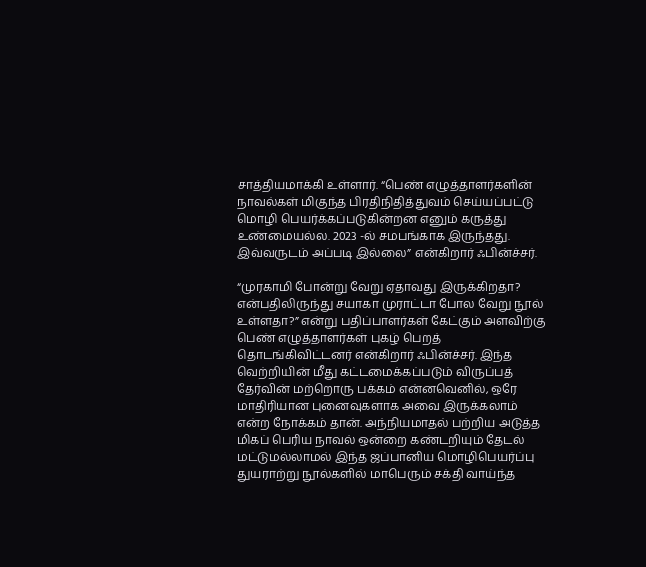சாத்தியமாக்கி உள்ளார். “பெண் எழுத்தாளர்களின் நாவல்கள் மிகுந்த பிரதிநிதித்துவம் செய்யப்பட்டு மொழி பெயர்க்கப்படுகின்றன எனும் கருத்து உண்மையல்ல. 2023 -ல் சமபங்காக இருந்தது. இவ்வருடம் அப்படி இல்லை” என்கிறார் ஃபின்ச்சர்.

“முரகாமி போன்று வேறு ஏதாவது இருக்கிறதா? என்பதிலிருந்து சயாகா முராட்டா போல வேறு நூல் உள்ளதா?” என்று பதிப்பாளர்கள் கேட்கும் அளவிற்கு பெண் எழுத்தாளர்கள் புகழ் பெறத் தொடங்கிவிட்டனர் என்கிறார் ஃபின்ச்சர். இந்த வெற்றியின் மீது கட்டமைக்கப்படும் விருப்பத் தேர்வின் மற்றொரு பக்கம் என்னவெனில், ஒரே மாதிரியான புனைவுகளாக அவை இருக்கலாம் என்ற நோக்கம் தான். அந்நியமாதல் பற்றிய அடுத்த மிகப் பெரிய நாவல் ஒன்றை கண்டறியும் தேடல் மட்டுமல்லாமல் இந்த ஜப்பானிய மொழிபெயர்ப்பு துயராற்று நூல்களில் மாபெரும் சக்தி வாய்ந்த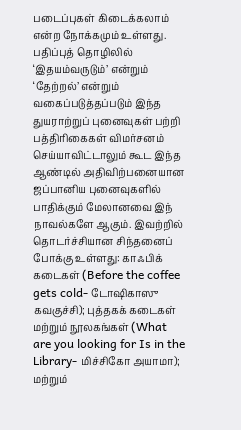படைப்புகள் கிடைக்கலாம் என்ற நோக்கமும் உள்ளது. பதிப்புத் தொழிலில் ‘இதயம்வருடும்’ என்றும் ‘தேற்றல்’ என்றும் வகைப்படுத்தப்படும் இந்த துயராற்றுப் புனைவுகள் பற்றி பத்திரிகைகள் விமர்சனம் செய்யாவிட்டாலும் கூட இந்த ஆண்டில் அதிவிற்பனையான ஜப்பானிய புனைவுகளில் பாதிக்கும் மேலானவை இந் நாவல்களே ஆகும். இவற்றில் தொடர்ச்சியான சிந்தனைப் போக்கு உள்ளது: காஃபிக் கடைகள் (Before the coffee gets cold- டோஷிகாஸு கவகுச்சி); புத்தகக் கடைகள் மற்றும் நூலகங்கள் (What are you looking for Is in the Library- மிச்சிகோ அயாமா); மற்றும்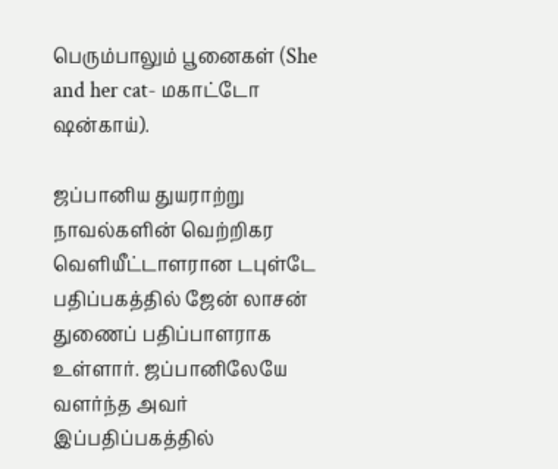பெரும்பாலும் பூனைகள் (She and her cat- மகாட்டோ ஷன்காய்).

ஜப்பானிய துயராற்று நாவல்களின் வெற்றிகர வெளியீட்டாளரான டபுள்டே பதிப்பகத்தில் ஜேன் லாசன் துணைப் பதிப்பாளராக உள்ளார். ஜப்பானிலேயே வளர்ந்த அவர்  இப்பதிப்பகத்தில்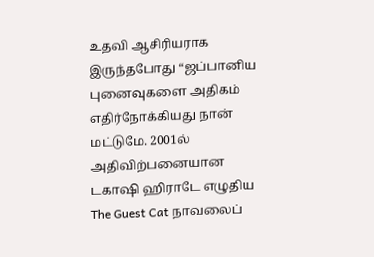உதவி ஆசிரியராக இருந்தபோது “ஜப்பானிய புனைவுகளை அதிகம் எதிர்நோக்கியது நான் மட்டுமே. 2001ல் அதிவிற்பனையான டகாஷி ஹிராடே எழுதிய The Guest Cat நாவலைப்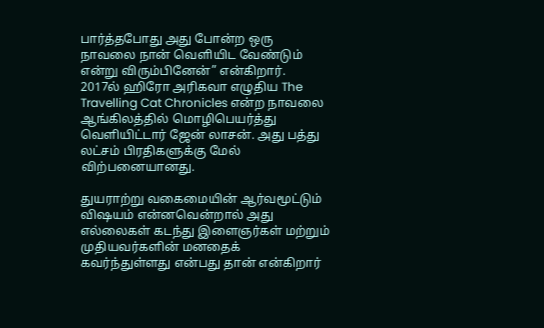பார்த்தபோது அது போன்ற ஒரு நாவலை நான் வெளியிட வேண்டும் என்று விரும்பினேன்” என்கிறார்.  2017ல் ஹிரோ அரிகவா எழுதிய The Travelling Cat Chronicles என்ற நாவலை ஆங்கிலத்தில் மொழிபெயர்த்து வெளியிட்டார் ஜேன் லாசன். அது பத்து லட்சம் பிரதிகளுக்கு மேல் விற்பனையானது.

துயராற்று வகைமையின் ஆர்வமூட்டும் விஷயம் என்னவென்றால் அது எல்லைகள் கடந்து இளைஞர்கள் மற்றும் முதியவர்களின் மனதைக் கவர்ந்துள்ளது என்பது தான் என்கிறார்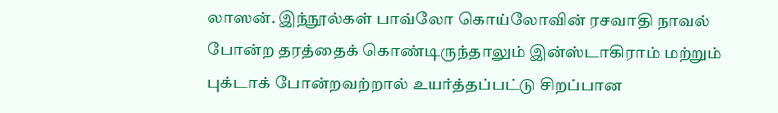லாஸன். இந்நூல்கள் பாவ்லோ கொய்லோவின் ரசவாதி நாவல் போன்ற தரத்தைக் கொண்டிருந்தாலும் இன்ஸ்டாகிராம் மற்றும் புக்டாக் போன்றவற்றால் உயர்த்தப்பட்டு சிறப்பான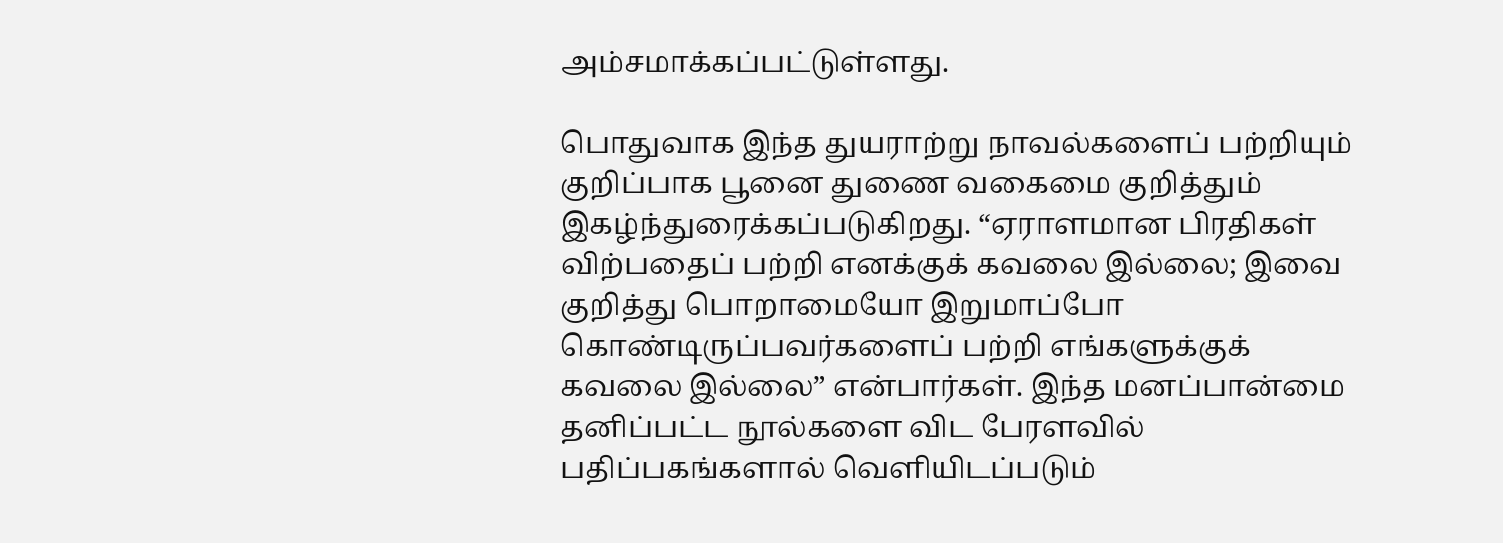அம்சமாக்கப்பட்டுள்ளது.

பொதுவாக இந்த துயராற்று நாவல்களைப் பற்றியும் குறிப்பாக பூனை துணை வகைமை குறித்தும் இகழ்ந்துரைக்கப்படுகிறது. “ஏராளமான பிரதிகள் விற்பதைப் பற்றி எனக்குக் கவலை இல்லை; இவை குறித்து பொறாமையோ இறுமாப்போ கொண்டிருப்பவர்களைப் பற்றி எங்களுக்குக் கவலை இல்லை” என்பார்கள். இந்த மனப்பான்மை தனிப்பட்ட நூல்களை விட பேரளவில் பதிப்பகங்களால் வெளியிடப்படும்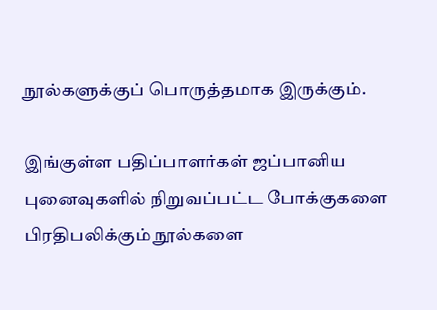நூல்களுக்குப் பொருத்தமாக இருக்கும்.

இங்குள்ள பதிப்பாளர்கள் ஜப்பானிய புனைவுகளில் நிறுவப்பட்ட போக்குகளை பிரதிபலிக்கும் நூல்களை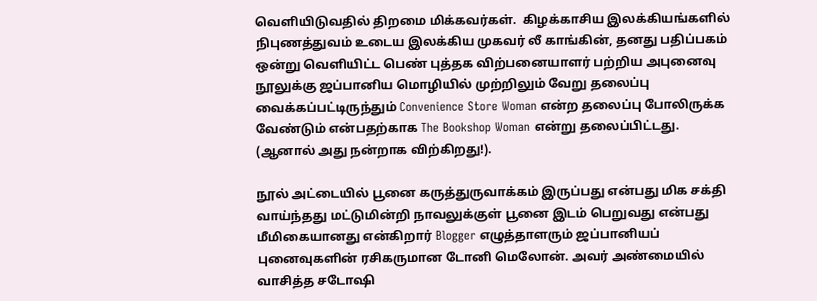வெளியிடுவதில் திறமை மிக்கவர்கள்.  கிழக்காசிய இலக்கியங்களில் நிபுணத்துவம் உடைய இலக்கிய முகவர் லீ காங்கின், தனது பதிப்பகம் ஒன்று வெளியிட்ட பெண் புத்தக விற்பனையாளர் பற்றிய அபுனைவு நூலுக்கு ஜப்பானிய மொழியில் முற்றிலும் வேறு தலைப்பு வைக்கப்பட்டிருந்தும் Convenience Store Woman என்ற தலைப்பு போலிருக்க வேண்டும் என்பதற்காக The Bookshop Woman என்று தலைப்பிட்டது. (ஆனால் அது நன்றாக விற்கிறது!).

நூல் அட்டையில் பூனை கருத்துருவாக்கம் இருப்பது என்பது மிக சக்தி வாய்ந்தது மட்டுமின்றி நாவலுக்குள் பூனை இடம் பெறுவது என்பது மீமிகையானது என்கிறார் Blogger எழுத்தாளரும் ஜப்பானியப் புனைவுகளின் ரசிகருமான டோனி மெலோன். அவர் அண்மையில் வாசித்த சடோஷி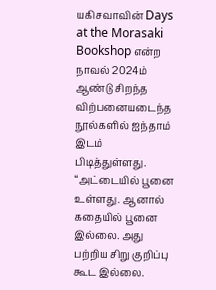யகிசவாவின் Days at the Morasaki Bookshop என்ற நாவல் 2024ம் ஆண்டு சிறந்த விற்பனையடைந்த நூல்களில் ஐந்தாம் இடம் பிடித்துள்ளது. “அட்டையில் பூனை உள்ளது. ஆனால் கதையில் பூனை இல்லை. அது பற்றிய சிறு குறிப்பு கூட இல்லை.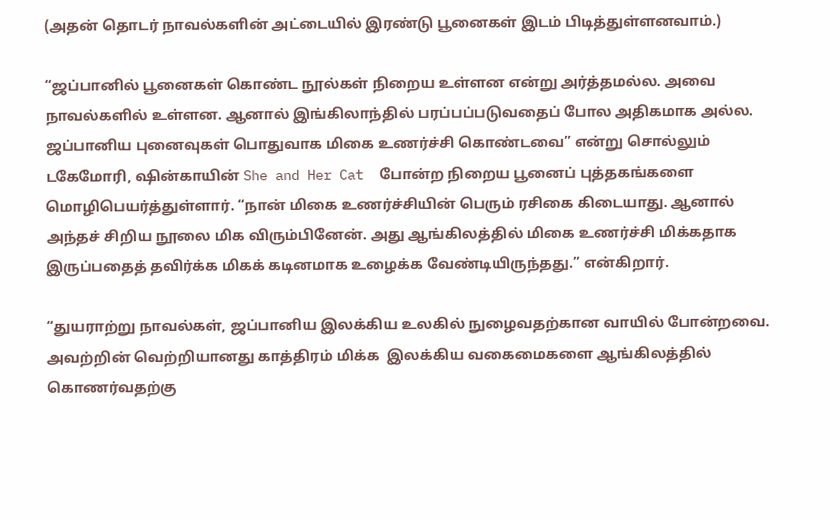(அதன் தொடர் நாவல்களின் அட்டையில் இரண்டு பூனைகள் இடம் பிடித்துள்ளனவாம்.)

“ஜப்பானில் பூனைகள் கொண்ட நூல்கள் நிறைய உள்ளன என்று அர்த்தமல்ல. அவை நாவல்களில் உள்ளன. ஆனால் இங்கிலாந்தில் பரப்பப்படுவதைப் போல அதிகமாக அல்ல. ஜப்பானிய புனைவுகள் பொதுவாக மிகை உணர்ச்சி கொண்டவை” என்று சொல்லும் டகேமோரி, ஷின்காயின் She and Her Cat  போன்ற நிறைய பூனைப் புத்தகங்களை மொழிபெயர்த்துள்ளார். “நான் மிகை உணர்ச்சியின் பெரும் ரசிகை கிடையாது. ஆனால் அந்தச் சிறிய நூலை மிக விரும்பினேன். அது ஆங்கிலத்தில் மிகை உணர்ச்சி மிக்கதாக இருப்பதைத் தவிர்க்க மிகக் கடினமாக உழைக்க வேண்டியிருந்தது.” என்கிறார்.

“துயராற்று நாவல்கள், ஜப்பானிய இலக்கிய உலகில் நுழைவதற்கான வாயில் போன்றவை. அவற்றின் வெற்றியானது காத்திரம் மிக்க  இலக்கிய வகைமைகளை ஆங்கிலத்தில் கொணர்வதற்கு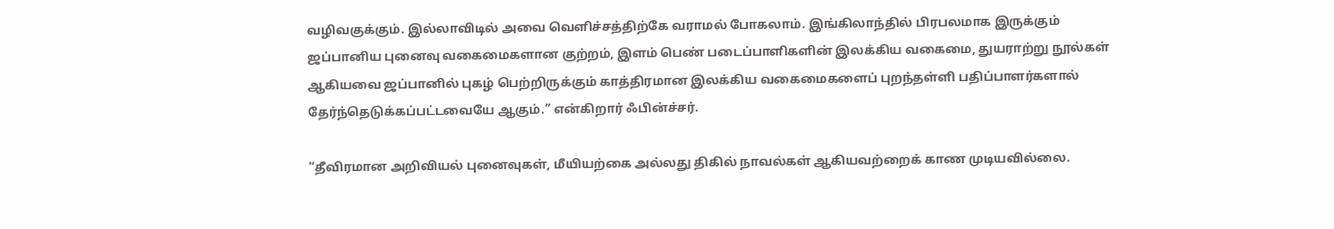வழிவகுக்கும். இல்லாவிடில் அவை வெளிச்சத்திற்கே வராமல் போகலாம். இங்கிலாந்தில் பிரபலமாக இருக்கும் ஜப்பானிய புனைவு வகைமைகளான குற்றம், இளம் பெண் படைப்பாளிகளின் இலக்கிய வகைமை, துயராற்று நூல்கள் ஆகியவை ஜப்பானில் புகழ் பெற்றிருக்கும் காத்திரமான இலக்கிய வகைமைகளைப் புறந்தள்ளி பதிப்பாளர்களால் தேர்ந்தெடுக்கப்பட்டவையே ஆகும்.” என்கிறார் ஃபின்ச்சர்.

“தீவிரமான அறிவியல் புனைவுகள், மீயியற்கை அல்லது திகில் நாவல்கள் ஆகியவற்றைக் காண முடியவில்லை.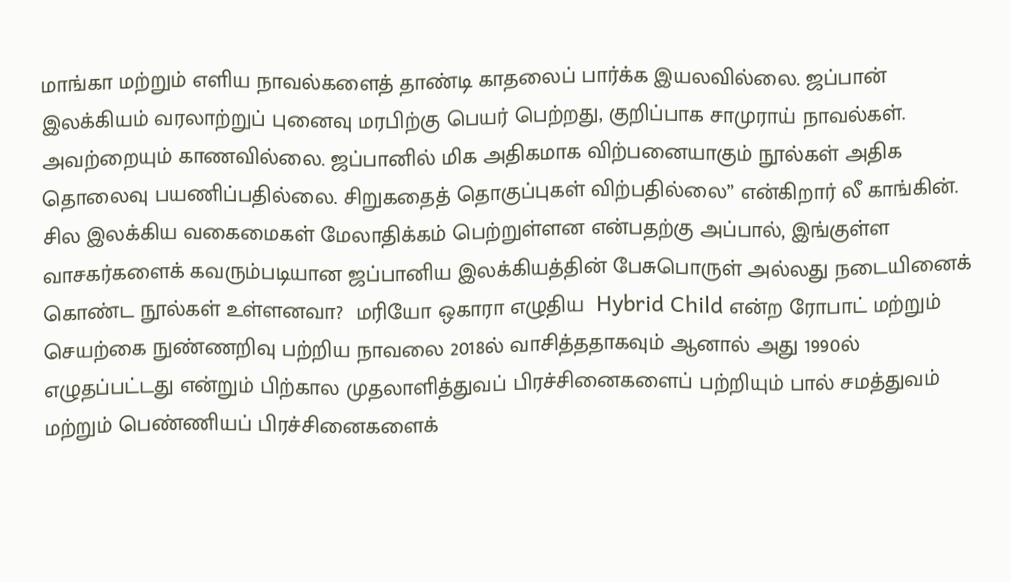மாங்கா மற்றும் எளிய நாவல்களைத் தாண்டி காதலைப் பார்க்க இயலவில்லை. ஜப்பான் இலக்கியம் வரலாற்றுப் புனைவு மரபிற்கு பெயர் பெற்றது, குறிப்பாக சாமுராய் நாவல்கள். அவற்றையும் காணவில்லை. ஜப்பானில் மிக அதிகமாக விற்பனையாகும் நூல்கள் அதிக தொலைவு பயணிப்பதில்லை. சிறுகதைத் தொகுப்புகள் விற்பதில்லை” என்கிறார் லீ காங்கின்.
சில இலக்கிய வகைமைகள் மேலாதிக்கம் பெற்றுள்ளன என்பதற்கு அப்பால், இங்குள்ள வாசகர்களைக் கவரும்படியான ஜப்பானிய இலக்கியத்தின் பேசுபொருள் அல்லது நடையினைக் கொண்ட நூல்கள் உள்ளனவா?  மரியோ ஒகாரா எழுதிய  Hybrid Child என்ற ரோபாட் மற்றும் செயற்கை நுண்ணறிவு பற்றிய நாவலை 2018ல் வாசித்ததாகவும் ஆனால் அது 1990ல் எழுதப்பட்டது என்றும் பிற்கால முதலாளித்துவப் பிரச்சினைகளைப் பற்றியும் பால் சமத்துவம் மற்றும் பெண்ணியப் பிரச்சினைகளைக்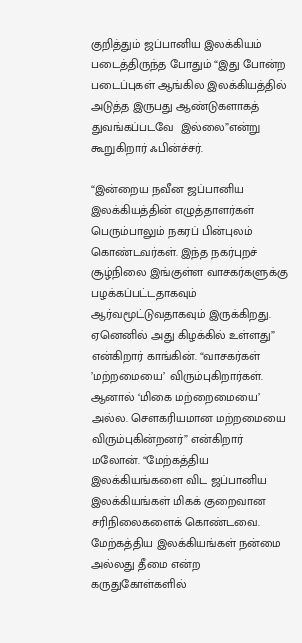குறித்தும் ஜப்பானிய இலக்கியம் படைத்திருந்த போதும் “இது போன்ற படைப்புகள் ஆங்கில இலக்கியத்தில் அடுத்த இருபது ஆண்டுகளாகத் துவங்கப்படவே  இல்லை”என்று  கூறுகிறார் ஃபின்ச்சர்.

“இன்றைய நவீன ஜப்பானிய இலக்கியத்தின் எழுத்தாளர்கள் பெரும்பாலும் நகரப் பின்புலம் கொண்டவர்கள். இந்த நகர்புறச் சூழ்நிலை இங்குள்ள வாசகர்களுக்கு பழக்கப்பட்டதாகவும் ஆர்வமூட்டுவதாகவும் இருக்கிறது. ஏனெனில் அது கிழக்கில் உள்ளது” என்கிறார் காங்கின். “வாசகர்கள் ’மற்றமையை’ விரும்புகிறார்கள். ஆனால் ‘மிகை மற்றைமையை’ அல்ல. சௌகரியமான மற்றமையை விரும்புகின்றனர்” என்கிறார் மலோன். “மேற்கத்திய இலக்கியங்களை விட ஜப்பானிய இலக்கியங்கள் மிகக் குறைவான சரிநிலைகளைக் கொண்டவை.   மேற்கத்திய இலக்கியங்கள் நன்மை அல்லது தீமை என்ற கருதுகோள்களில்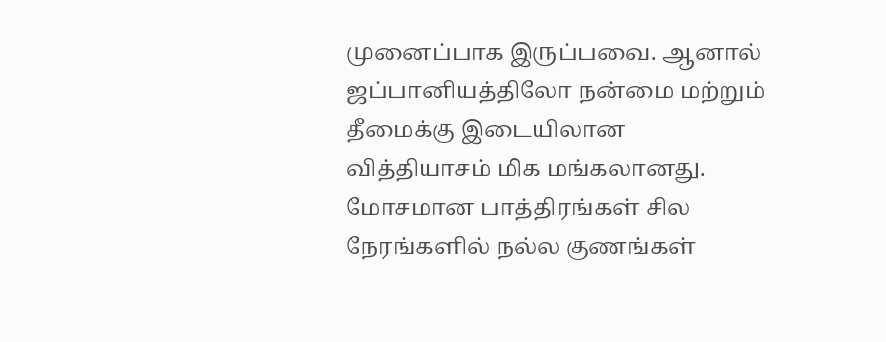முனைப்பாக இருப்பவை. ஆனால் ஜப்பானியத்திலோ நன்மை மற்றும் தீமைக்கு இடையிலான வித்தியாசம் மிக மங்கலானது. மோசமான பாத்திரங்கள் சில நேரங்களில் நல்ல குணங்கள்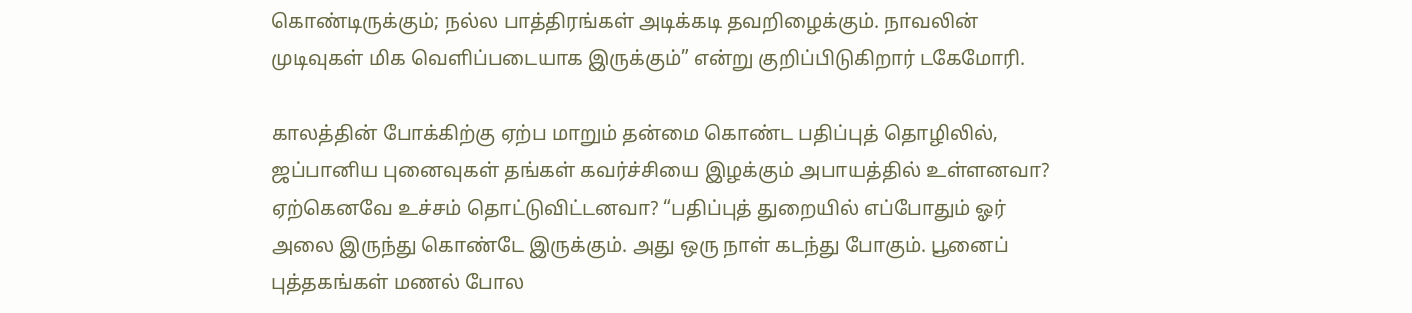கொண்டிருக்கும்; நல்ல பாத்திரங்கள் அடிக்கடி தவறிழைக்கும். நாவலின் முடிவுகள் மிக வெளிப்படையாக இருக்கும்” என்று குறிப்பிடுகிறார் டகேமோரி.

காலத்தின் போக்கிற்கு ஏற்ப மாறும் தன்மை கொண்ட பதிப்புத் தொழிலில், ஜப்பானிய புனைவுகள் தங்கள் கவர்ச்சியை இழக்கும் அபாயத்தில் உள்ளனவா? ஏற்கெனவே உச்சம் தொட்டுவிட்டனவா? “பதிப்புத் துறையில் எப்போதும் ஓர் அலை இருந்து கொண்டே இருக்கும். அது ஒரு நாள் கடந்து போகும். பூனைப் புத்தகங்கள் மணல் போல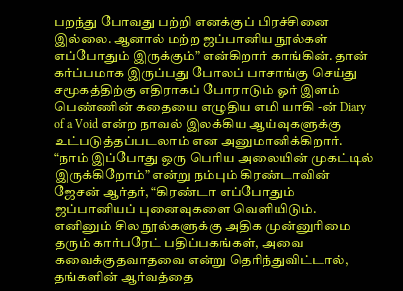பறந்து போவது பற்றி எனக்குப் பிரச்சினை இல்லை. ஆனால் மற்ற ஜப்பானிய நூல்கள் எப்போதும் இருக்கும்” என்கிறார் காங்கின். தான் கர்ப்பமாக இருப்பது போலப் பாசாங்கு செய்து சமூகத்திற்கு எதிராகப் போராடும் ஓர் இளம் பெண்ணின் கதையை எழுதிய எமி யாகி -ன் Diary of a Void என்ற நாவல் இலக்கிய ஆய்வுகளுக்கு உட்படுத்தப்படலாம் என அனுமானிக்கிறார். “நாம் இப்போது ஒரு பெரிய அலையின் முகட்டில் இருக்கிறோம்” என்று நம்பும் கிரண்டாவின் ஜேசன் ஆர்தர், “கிரண்டா எப்போதும் ஜப்பானியப் புனைவுகளை வெளியிடும். எனினும் சில நூல்களுக்கு அதிக முன்னுரிமை தரும் கார்பரேட் பதிப்பகங்கள், அவை கவைக்குதவாதவை என்று தெரிந்துவிட்டால், தங்களின் ஆர்வத்தை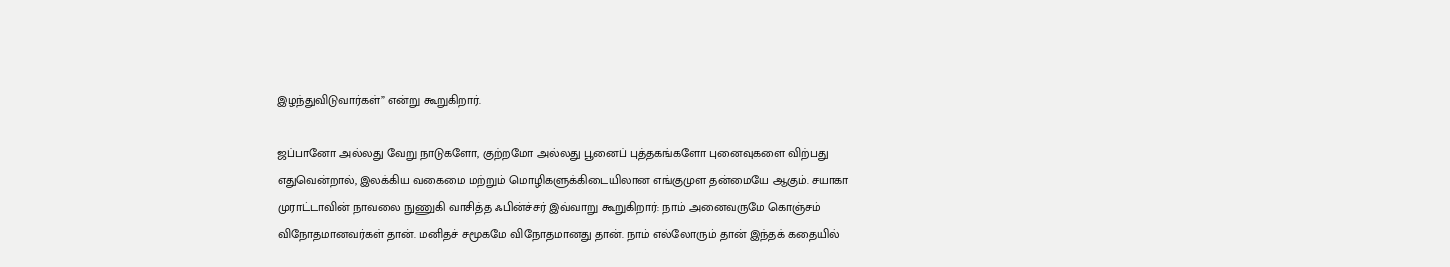இழந்துவிடுவார்கள்” என்று கூறுகிறார்.

ஜப்பானோ அல்லது வேறு நாடுகளோ, குற்றமோ அல்லது பூனைப் புத்தகங்களோ புனைவுகளை விற்பது எதுவென்றால், இலக்கிய வகைமை மற்றும் மொழிகளுக்கிடையிலான எங்குமுள தன்மையே ஆகும். சயாகா முராட்டாவின் நாவலை நுணுகி வாசித்த ஃபின்ச்சர் இவ்வாறு கூறுகிறார்: நாம் அனைவருமே கொஞ்சம் விநோதமானவர்கள் தான். மனிதச் சமூகமே விநோதமானது தான். நாம் எல்லோரும் தான் இந்தக் கதையில்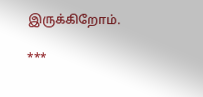இருக்கிறோம்.

***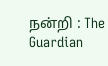நன்றி : The Guardian